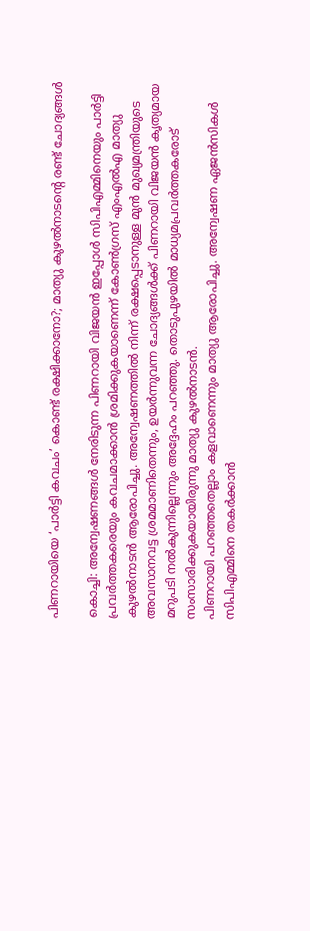പിണറായിയെ ‘പാർട്ടി കവചം’ കൊണ്ട് രക്ഷിക്കാനോ?; മാത്യു കുഴൽനാടന്റെ രണ്ട് ചോദ്യങ്ങൾ

കൊച്ചി: അന്വേഷണങ്ങൾ നേരിടുന്ന പിണറായി വിജയൻ ഇപ്പോൾ സിപിഎമ്മിനെയും പാർട്ടി പ്രവർത്തകരെയും കവചമാക്കാൻ ശ്രമിക്കുകയാണെന്ന് കോൺഗ്രസ് എംഎൽഎ മാത്യു കുഴൽനാടൻ ആരോപിച്ചു. അന്വേഷണത്തിൽ നിന്ന് രക്ഷപ്പെടാനുള്ള മുൻ മുഖ്യമന്ത്രിയുടെ അവസാനവട്ട ശ്രമമാണിതെന്നും, ഉയർന്നുവന്ന ചോദ്യങ്ങൾക്ക് പിണറായി വിജയൻ കൃത്യമായ മറുപടി നൽകുന്നില്ലെന്നും അദ്ദേഹം പറഞ്ഞു. തൊടുപുഴയിൽ മാധ്യമപ്രവർത്തകരോട് സംസാരിക്കുകയായിരുന്നു മാത്യു കുഴൽനാടൻ.
പിണറായി പറഞ്ഞതെല്ലാം കളവാണെന്നും മാത്യു ആരോപിച്ചു. അന്വേഷണ ഏജൻസികൾ സിപിഎമ്മിനെ തകർക്കാൻ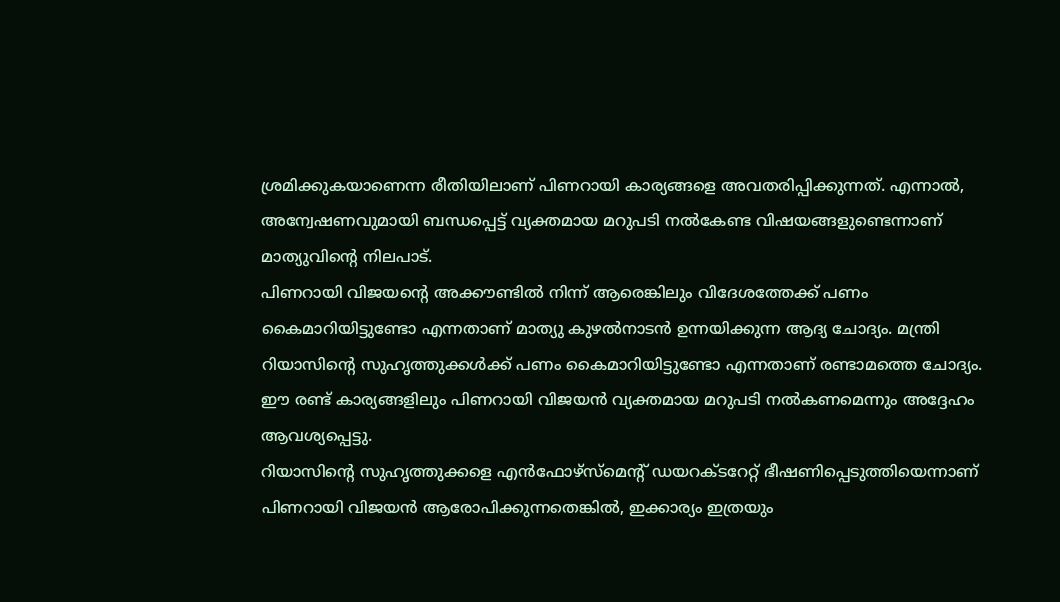ശ്രമിക്കുകയാണെന്ന രീതിയിലാണ് പിണറായി കാര്യങ്ങളെ അവതരിപ്പിക്കുന്നത്. എന്നാൽ, അന്വേഷണവുമായി ബന്ധപ്പെട്ട് വ്യക്തമായ മറുപടി നൽകേണ്ട വിഷയങ്ങളുണ്ടെന്നാണ് മാത്യുവിന്റെ നിലപാട്.
പിണറായി വിജയന്റെ അക്കൗണ്ടിൽ നിന്ന് ആരെങ്കിലും വിദേശത്തേക്ക് പണം കൈമാറിയിട്ടുണ്ടോ എന്നതാണ് മാത്യു കുഴൽനാടൻ ഉന്നയിക്കുന്ന ആദ്യ ചോദ്യം. മന്ത്രി റിയാസിന്റെ സുഹൃത്തുക്കൾക്ക് പണം കൈമാറിയിട്ടുണ്ടോ എന്നതാണ് രണ്ടാമത്തെ ചോദ്യം. ഈ രണ്ട് കാര്യങ്ങളിലും പിണറായി വിജയൻ വ്യക്തമായ മറുപടി നൽകണമെന്നും അദ്ദേഹം ആവശ്യപ്പെട്ടു.
റിയാസിന്റെ സുഹൃത്തുക്കളെ എൻഫോഴ്സ്മെന്റ് ഡയറക്ടറേറ്റ് ഭീഷണിപ്പെടുത്തിയെന്നാണ് പിണറായി വിജയൻ ആരോപിക്കുന്നതെങ്കിൽ, ഇക്കാര്യം ഇത്രയും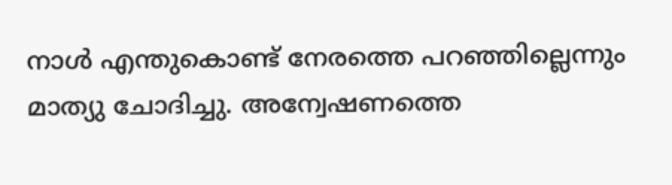നാൾ എന്തുകൊണ്ട് നേരത്തെ പറഞ്ഞില്ലെന്നും മാത്യു ചോദിച്ചു. അന്വേഷണത്തെ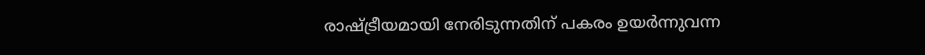രാഷ്ട്രീയമായി നേരിടുന്നതിന് പകരം ഉയർന്നുവന്ന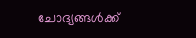ചോദ്യങ്ങൾക്ക്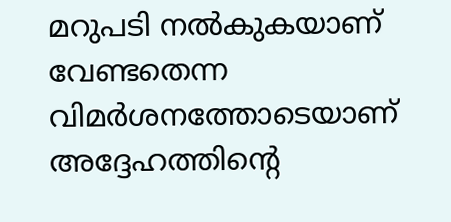മറുപടി നൽകുകയാണ് വേണ്ടതെന്ന വിമർശനത്തോടെയാണ് അദ്ദേഹത്തിന്റെ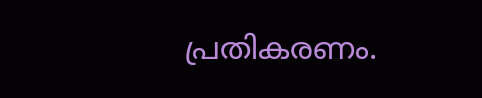പ്രതികരണം.